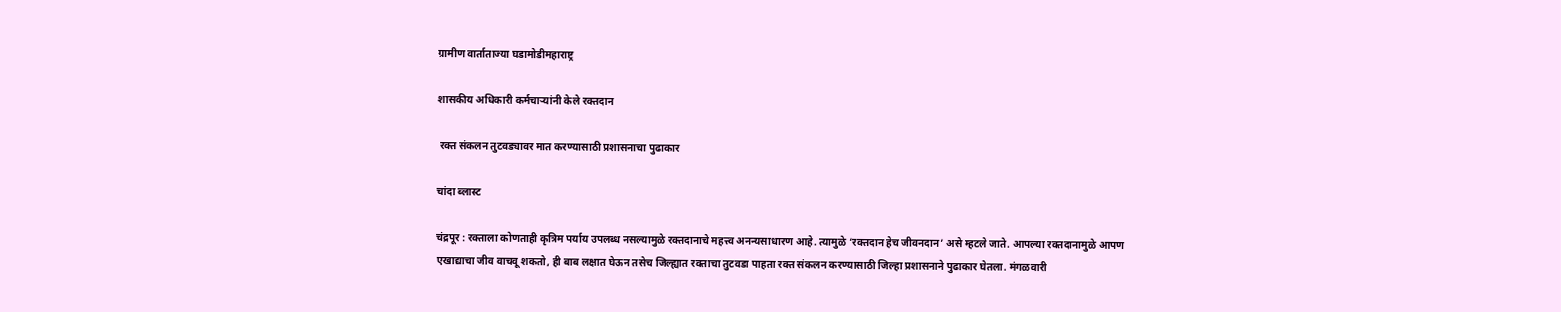ग्रामीण वार्ताताज्या घडामोडीमहाराष्ट्र

शासकीय अधिकारी कर्मचाऱ्यांनी केले रक्तदान

 रक्त संकलन तुटवड्यावर मात करण्यासाठी प्रशासनाचा पुढाकार

चांदा ब्लास्ट

चंद्रपूर : रक्ताला कोणताही कृत्रिम पर्याय उपलब्ध नसल्यामुळे रक्तदानाचे महत्त्व अनन्यसाधारण आहे. त्यामुळे ‘रक्तदान हेच जीवनदान’ असे म्हटले जाते. आपल्या रक्तदानामुळे आपण एखाद्याचा जीव वाचवू शकतो, ही बाब लक्षात घेऊन तसेच जिल्ह्यात रक्ताचा तुटवडा पाहता रक्त संकलन करण्यासाठी जिल्हा प्रशासनाने पुढाकार घेतला. मंगळवारी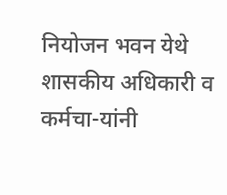नियोजन भवन येथे शासकीय अधिकारी व कर्मचा-यांनी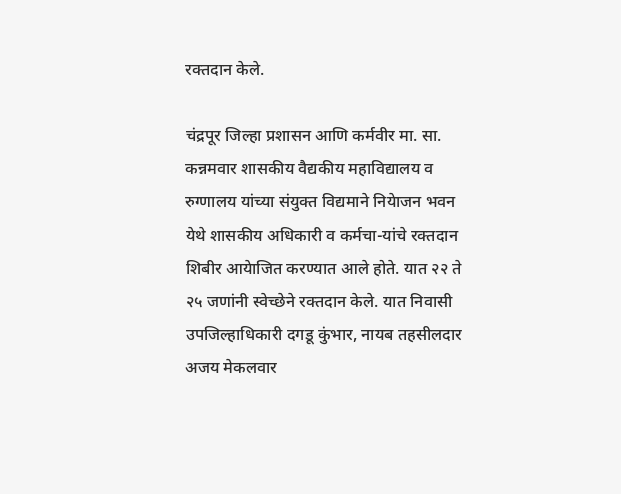रक्तदान केले.

चंद्रपूर जिल्हा प्रशासन आणि कर्मवीर मा. सा. कन्नमवार शासकीय वैद्यकीय महाविद्यालय व रुग्णालय यांच्या संयुक्त विद्यमाने नियेाजन भवन येथे शासकीय अधिकारी व कर्मचा-यांचे रक्तदान शिबीर आयेाजित करण्यात आले होते. यात २२ ते २५ जणांनी स्वेच्छेने रक्तदान केले. यात निवासी उपजिल्हाधिकारी दगडू कुंभार, नायब तहसीलदार अजय मेकलवार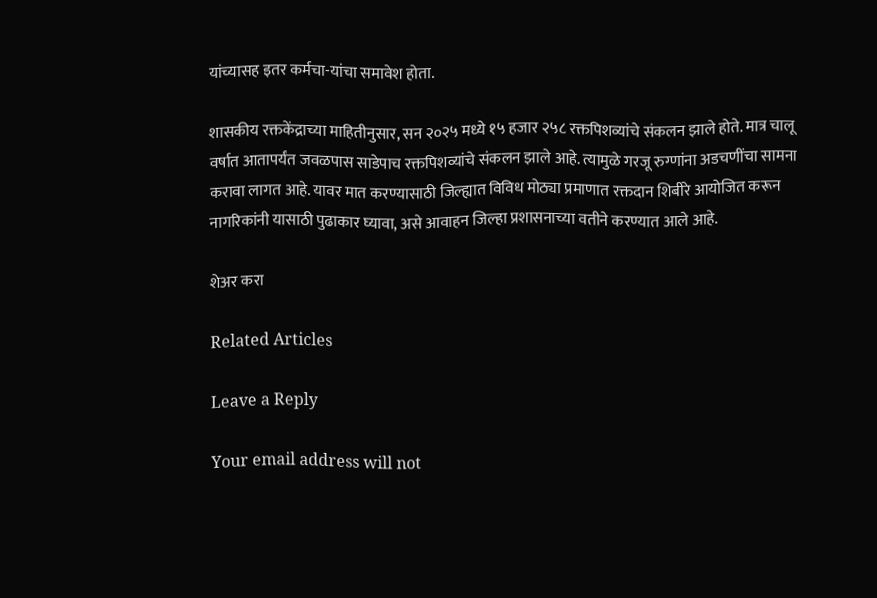यांच्यासह इतर कर्मचा-यांचा समावेश होता.

शासकीय रक्तकेंद्राच्या माहितीनुसार, सन २०२५ मध्ये १५ हजार २५८ रक्तपिशव्यांचे संकलन झाले होते. मात्र चालू वर्षात आतापर्यंत जवळपास साडेपाच रक्तपिशव्यांचे संकलन झाले आहे. त्यामुळे गरजू रुग्णांना अडचणींचा सामना करावा लागत आहे. यावर मात करण्यासाठी जिल्ह्यात विविध मोठ्या प्रमाणात रक्तदान शिबीरे आयोजित करून नागरिकांनी यासाठी पुढाकार घ्यावा, असे आवाहन जिल्हा प्रशासनाच्या वतीने करण्यात आले आहे.

शेअर करा

Related Articles

Leave a Reply

Your email address will not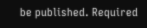be published. Required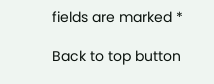fields are marked *

Back to top button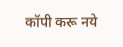कॉपी करू नये